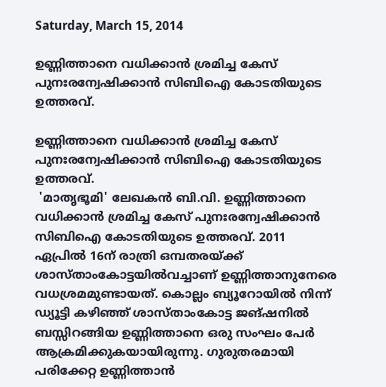Saturday, March 15, 2014

ഉണ്ണിത്താനെ വധിക്കാന്‍ ശ്രമിച്ച കേസ് പുനഃരന്വേഷിക്കാന്‍ സിബിഐ കോടതിയുടെ ഉത്തരവ്.

ഉണ്ണിത്താനെ വധിക്കാന്‍ ശ്രമിച്ച കേസ് പുനഃരന്വേഷിക്കാന്‍ സിബിഐ കോടതിയുടെ ഉത്തരവ്.
 'മാതൃഭൂമി' ലേഖകന്‍ ബി.വി. ഉണ്ണിത്താനെ വധിക്കാന്‍ ശ്രമിച്ച കേസ് പുനഃരന്വേഷിക്കാന്‍ സിബിഐ കോടതിയുടെ ഉത്തരവ്. 2011 ഏപ്രില്‍ 16ന് രാത്രി ഒമ്പതരയ്ക്ക് ശാസ്താംകോട്ടയില്‍വച്ചാണ് ഉണ്ണിത്താനുനേരെ വധശ്രമമുണ്ടായത്. കൊല്ലം ബ്യൂറോയില്‍ നിന്ന് ഡ്യൂട്ടി കഴിഞ്ഞ് ശാസ്താംകോട്ട ജങ്ഷനില്‍ ബസ്സിറങ്ങിയ ഉണ്ണിത്താനെ ഒരു സംഘം പേര്‍  ആക്രമിക്കുകയായിരുന്നു. ഗുരുതരമായി പരിക്കേറ്റ ഉണ്ണിത്താന്‍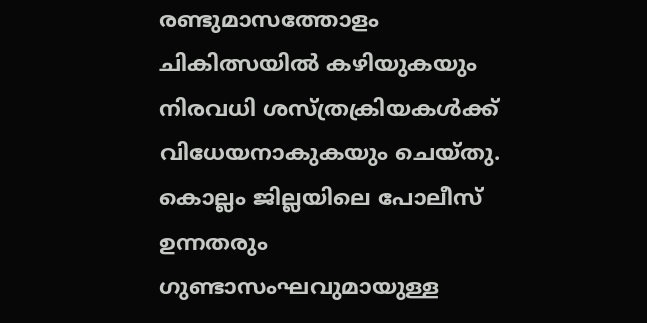രണ്ടുമാസത്തോളം ചികിത്സയില്‍ കഴിയുകയും നിരവധി ശസ്ത്രക്രിയകള്‍ക്ക് വിധേയനാകുകയും ചെയ്തു. കൊല്ലം ജില്ലയിലെ പോലീസ് ഉന്നതരും ഗുണ്ടാസംഘവുമായുള്ള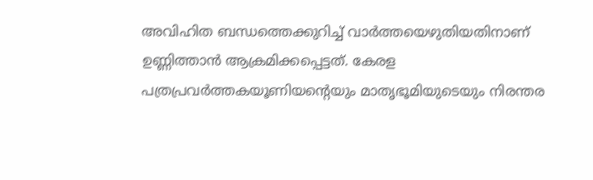അവിഹിത ബന്ധത്തെക്കുറിച്ച് വാര്‍ത്തയെഴുതിയതിനാണ് ഉണ്ണിത്താന്‍ ആക്രമിക്കപ്പെട്ടത്. കേരള പത്രപ്രവര്‍ത്തകയൂണിയന്റെയും മാതൃഭൂമിയുടെയും നിരന്തര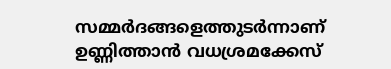സമ്മര്‍ദങ്ങളെത്തുടര്‍ന്നാണ് ഉണ്ണിത്താന്‍ വധശ്രമക്കേസ്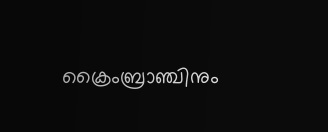ക്രൈംബ്രാഞ്ചിനും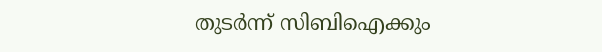തുടര്‍ന്ന് സിബിഐക്കും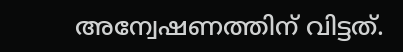അന്വേഷണത്തിന് വിട്ടത്.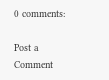0 comments:

Post a Comment